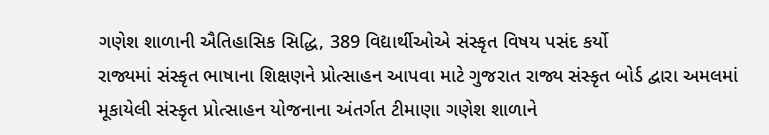ગણેશ શાળાની ઐતિહાસિક સિદ્ધિ, 389 વિદ્યાર્થીઓએ સંસ્કૃત વિષય પસંદ કર્યો
રાજ્યમાં સંસ્કૃત ભાષાના શિક્ષણને પ્રોત્સાહન આપવા માટે ગુજરાત રાજ્ય સંસ્કૃત બોર્ડ દ્વારા અમલમાં મૂકાયેલી સંસ્કૃત પ્રોત્સાહન યોજનાના અંતર્ગત ટીમાણા ગણેશ શાળાને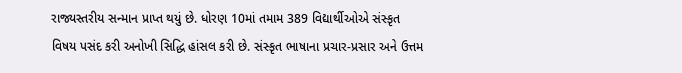રાજ્યસ્તરીય સન્માન પ્રાપ્ત થયું છે. ધોરણ 10માં તમામ 389 વિદ્યાર્થીઓએ સંસ્કૃત વિષય પસંદ કરી અનોખી સિદ્ધિ હાંસલ કરી છે. સંસ્કૃત ભાષાના પ્રચાર-પ્રસાર અને ઉત્તમ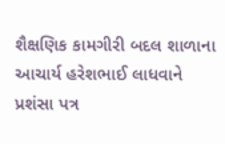શૈક્ષણિક કામગીરી બદલ શાળાના આચાર્ય હરેશભાઈ લાધવાને પ્રશંસા પત્ર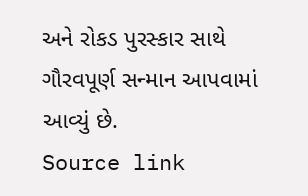અને રોકડ પુરસ્કાર સાથે ગૌરવપૂર્ણ સન્માન આપવામાં આવ્યું છે.
Source link